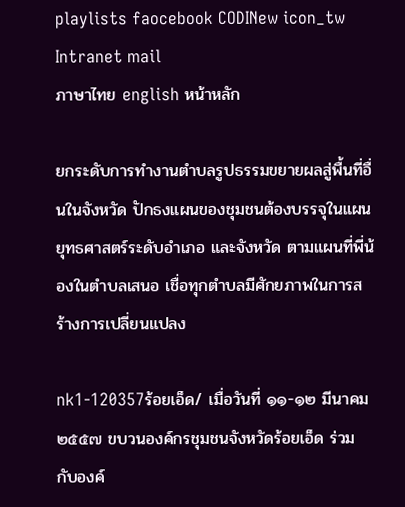playlists faocebook CODINew icon_tw Intranet mail
ภาษาไทย english หน้าหลัก

ยกระดับการทำงานตำบลรูปธรรมขยายผลสู่พื้นที่อื่นในจังหวัด ปักธงแผนของชุมชนต้องบรรจุในแผนยุทธศาสตร์ระดับอำเภอ และจังหวัด ตามแผนที่พี่น้องในตำบลเสนอ เชื่อทุกตำบลมีศักยภาพในการสร้างการเปลี่ยนแปลง

nk1-120357ร้อยเอ็ด/ เมื่อวันที่ ๑๑-๑๒ มีนาคม ๒๕๕๗ ขบวนองค์กรชุมชนจังหวัดร้อยเอ็ด ร่วมกับองค์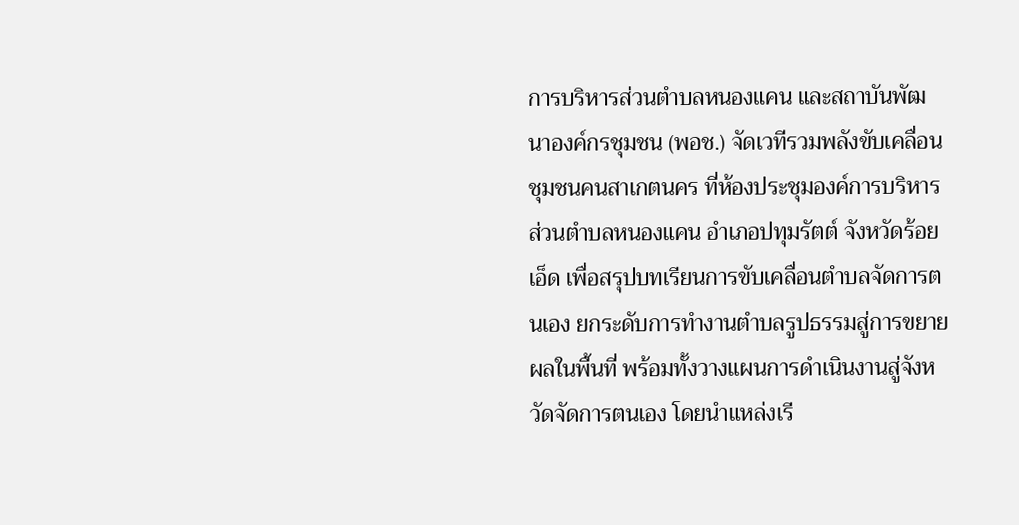การบริหารส่วนตำบลหนองแคน และสถาบันพัฒนาองค์กรชุมชน (พอช.) จัดเวทีรวมพลังขับเคลื่อนชุมชนคนสาเกตนคร ที่ห้องประชุมองค์การบริหารส่วนตำบลหนองแคน อำเภอปทุมรัตต์ จังหวัดร้อยเอ็ด เพื่อสรุปบทเรียนการขับเคลื่อนตำบลจัดการตนเอง ยกระดับการทำงานตำบลรูปธรรมสู่การขยายผลในพื้นที่ พร้อมทั้งวางแผนการดำเนินงานสู่จังหวัดจัดการตนเอง โดยนำแหล่งเรี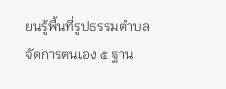ยนรู้พื้นที่รูปธรรมตำบลจัดการตนเอง ๕ ฐาน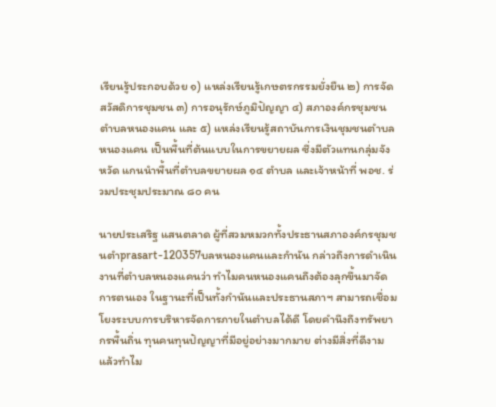เรียนรู้ประกอบด้วย ๑) แหล่งเรียนรู้เกษตรกรรมยั่งยืน ๒) การจัดสวัสดิการชุมชน ๓) การอนุรักษ์ภูมิปัญญา ๔) สภาองค์กรชุมชนตำบลหนองแคน และ ๕) แหล่งเรียนรู้สถาบันการเงินชุมชนตำบลหนองแคน เป็นพื้นที่ต้นแบบในการขยายผล ซึ่งมีตัวแทนกลุ่มจังหวัด แกนนำพื้นที่ตำบลขยายผล ๑๔ ตำบล และเจ้าหน้าที่ พอช. ร่วมประชุมประมาณ ๘๐ คน

นายประเสริฐ แสนตลาด ผู้ที่สวมหมวกทั้งประธานสภาองค์กรชุมชนตำprasart-120357บลหนองแคนและกำนัน กล่าวถึงการดำเนินงานที่ตำบลหนองแคนว่า ทำไมคนหนองแคนถึงต้องลุกขึ้นมาจัดการตนเอง ในฐานะที่เป็นทั้งกำนันและประธานสภาฯ สามารถเชื่อมโยงระบบการบริหารจัดการภายในตำบลได้ดี โดยคำนึงถึงทรัพยากรพื้นถิ่น ทุนคนทุนปัญญาที่มีอยู่อย่างมากมาย ต่างมีสิ่งที่ดีงาม แล้วทำไม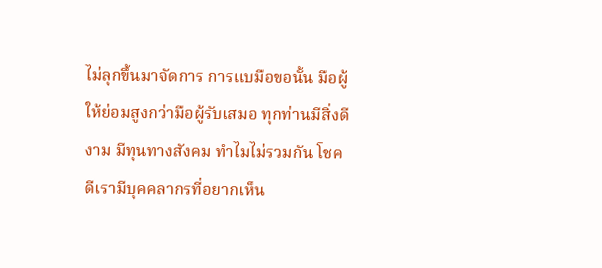ไม่ลุกขึ้นมาจัดการ การแบมือขอนั้น มือผู้ให้ย่อมสูงกว่ามือผู้รับเสมอ ทุกท่านมีสิ่งดีงาม มีทุนทางสังคม ทำไมไม่รวมกัน โชคดีเรามีบุคคลากรที่อยากเห็น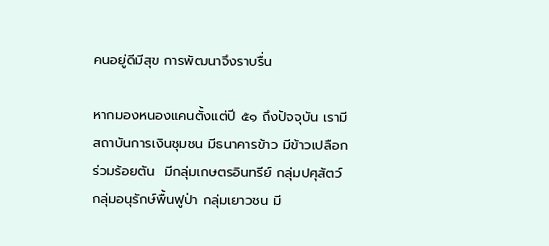คนอยู่ดีมีสุข การพัฒนาจึงราบรื่น

หากมองหนองแคนตั้งแต่ปี ๕๑ ถึงปัจจุบัน เรามีสถาบันการเงินชุมชน มีธนาคารข้าว มีข้าวเปลือกร่วมร้อยตัน  มีกลุ่มเกษตรอินทรีย์ กลุ่มปศุสัตว์ กลุ่มอนุรักษ์พื้นฟูป่า กลุ่มเยาวชน มี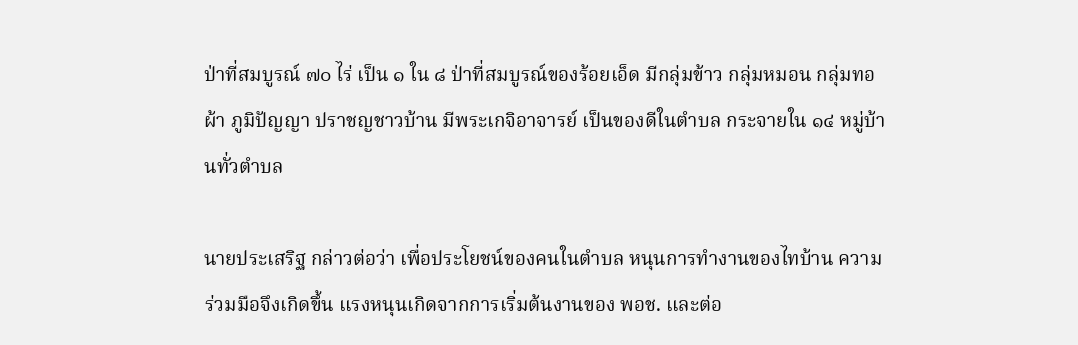ป่าที่สมบูรณ์ ๗๐ ไร่ เป็น ๑ ใน ๘ ป่าที่สมบูรณ์ของร้อยเอ็ด มีกลุ่มข้าว กลุ่มหมอน กลุ่มทอผ้า ภูมิปัญญา ปราชญชาวบ้าน มีพระเกจิอาจารย์ เป็นของดีในตำบล กระจายใน ๑๔ หมู่บ้านทั่วตำบล

นายประเสริฐ กล่าวต่อว่า เพื่อประโยชน์ของคนในตำบล หนุนการทำงานของไทบ้าน ความร่วมมือจึงเกิดขึ้น แรงหนุนเกิดจากการเริ่มต้นงานของ พอช. และต่อ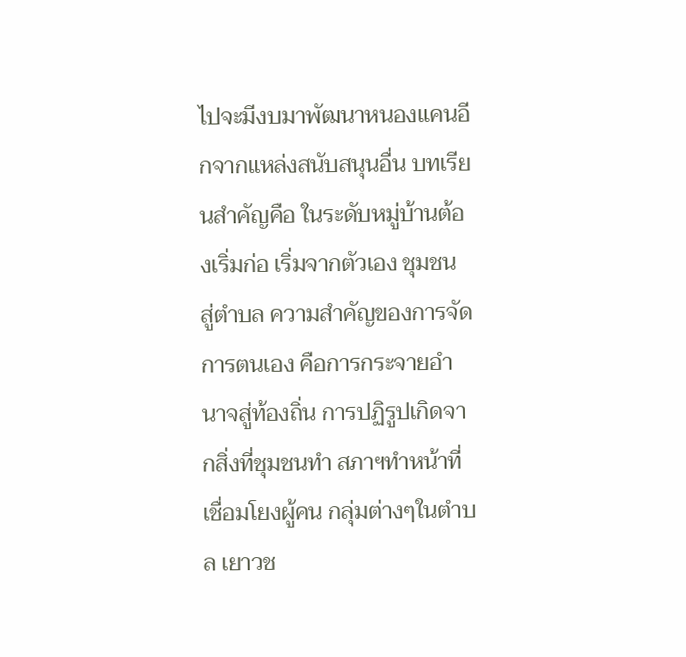ไปจะมีงบมาพัฒนาหนองแคนอีกจากแหล่งสนับสนุนอื่น บทเรียนสำคัญคือ ในระดับหมู่บ้านต้องเริ่มก่อ เริ่มจากตัวเอง ชุมชน สู่ตำบล ความสำคัญของการจัดการตนเอง คือการกระจายอำนาจสู่ท้องถิ่น การปฏิรูปเกิดจากสิ่งที่ชุมชนทำ สภาฯทำหน้าที่เชื่อมโยงผู้คน กลุ่มต่างๆในตำบล เยาวช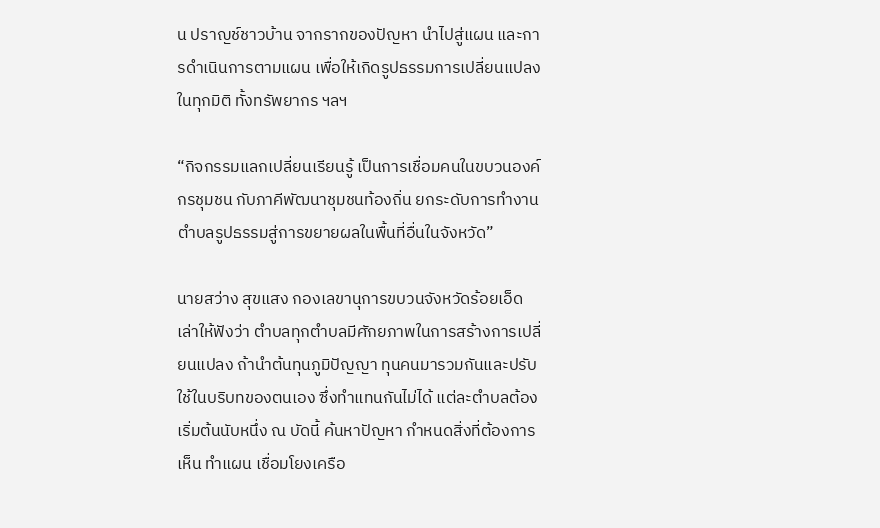น ปราญช์ชาวบ้าน จากรากของปัญหา นำไปสู่แผน และการดำเนินการตามแผน เพื่อให้เกิดรูปธรรมการเปลี่ยนแปลงในทุกมิติ ทั้งทรัพยากร ฯลฯ

“กิจกรรมแลกเปลี่ยนเรียนรู้ เป็นการเชื่อมคนในขบวนองค์กรชุมชน กับภาคีพัฒนาชุมชนท้องถิ่น ยกระดับการทำงานตำบลรูปธรรมสู่การขยายผลในพื้นที่อื่นในจังหวัด”

นายสว่าง สุขแสง กองเลขานุการขบวนจังหวัดร้อยเอ็ด เล่าให้ฟังว่า ตำบลทุกตำบลมีศักยภาพในการสร้างการเปลี่ยนแปลง ถ้านำต้นทุนภูมิปัญญา ทุนคนมารวมกันและปรับใช้ในบริบทของตนเอง ซึ่งทำแทนกันไม่ได้ แต่ละตำบลต้องเริ่มต้นนับหนึ่ง ณ บัดนี้ ค้นหาปัญหา กำหนดสิ่งที่ต้องการเห็น ทำแผน เชื่อมโยงเครือ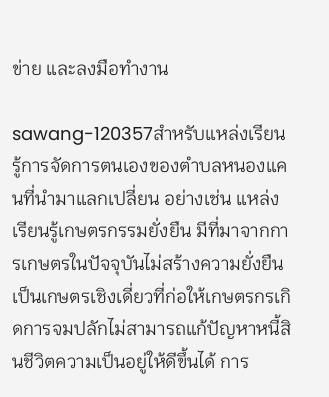ข่าย และลงมือทำงาน

sawang-120357สำหรับแหล่งเรียนรู้การจัดการตนเองของตำบลหนองแคนที่นำมาแลกเปลี่ยน อย่างเช่น แหล่งเรียนรู้เกษตรกรรมยั่งยืน มีที่มาจากการเกษตรในปัจจุบันไม่สร้างความยั่งยืน เป็นเกษตรเชิงเดี่ยวที่ก่อให้เกษตรกรเกิดการจมปลักไม่สามารถแก้ปัญหาหนี้สินชีวิตความเป็นอยู่ให้ดีขึ้นได้ การ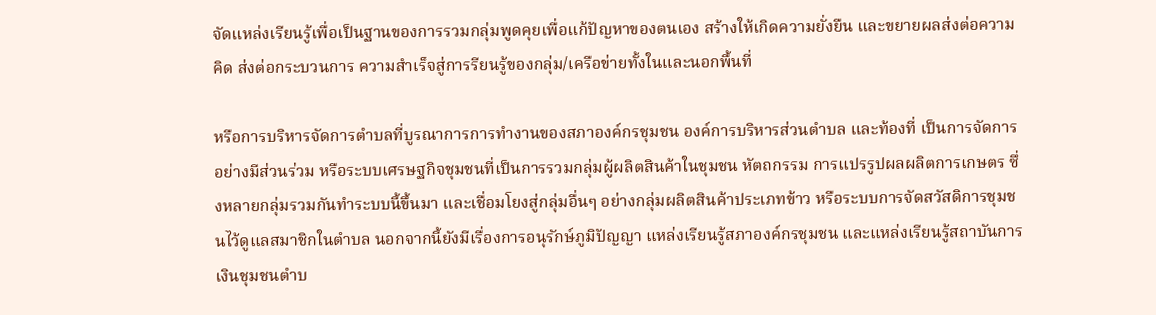จัดแหล่งเรียนรู้เพื่อเป็นฐานของการรวมกลุ่มพูดคุยเพื่อแก้ปัญหาของตนเอง สร้างให้เกิดความยั่งยืน และขยายผลส่งต่อความคิด ส่งต่อกระบวนการ ความสำเร็จสู่การรียนรู้ของกลุ่ม/เครือข่ายทั้งในและนอกพื้นที่

หรือการบริหารจัดการตำบลที่บูรณาการการทำงานของสภาองค์กรชุมชน องค์การบริหารส่วนตำบล และท้องที่ เป็นการจัดการอย่างมีส่วนร่วม หรือระบบเศรษฐกิจชุมชนที่เป็นการรวมกลุ่มผู้ผลิตสินค้าในชุมชน หัตถกรรม การแปรรูปผลผลิตการเกษตร ซึ่งหลายกลุ่มรวมกันทำระบบนี้ขึ้นมา และเชื่อมโยงสู่กลุ่มอื่นๆ อย่างกลุ่มผลิตสินค้าประเภทข้าว หรือระบบการจัดสวัสดิการชุมชนไว้ดูแลสมาชิกในตำบล นอกจากนี้ยังมีเรื่องการอนุรักษ์ภูมิปัญญา แหล่งเรียนรู้สภาองค์กรชุมชน และแหล่งเรียนรู้สถาบันการเงินชุมชนตำบ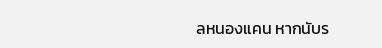ลหนองแคน หากนับร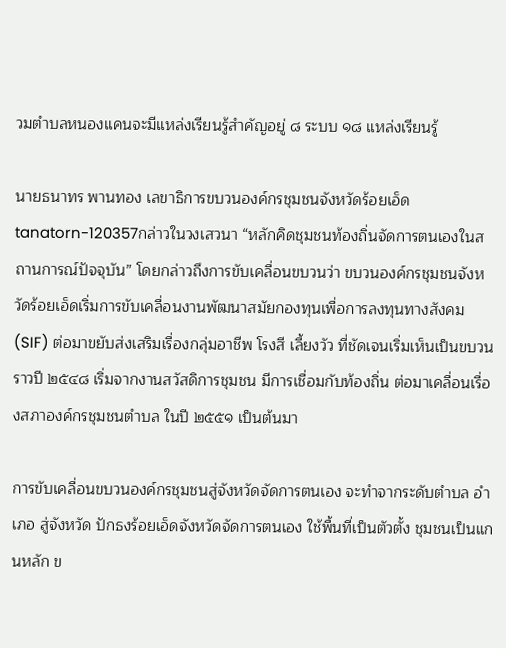วมตำบลหนองแคนจะมีแหล่งเรียนรู้สำคัญอยู่ ๘ ระบบ ๑๘ แหล่งเรียนรู้

นายธนาทร พานทอง เลขาธิการขบวนองค์กรชุมชนจังหวัดร้อยเอ็ด tanatorn-120357กล่าวในวงเสวนา “หลักคิดชุมชนท้องถิ่นจัดการตนเองในสถานการณ์ปัจจุบัน” โดยกล่าวถึงการขับเคลื่อนขบวนว่า ขบวนองค์กรชุมชนจังหวัดร้อยเอ็ดเริ่มการขับเคลื่อนงานพัฒนาสมัยกองทุนเพื่อการลงทุนทางสังคม (SIF) ต่อมาขยับส่งเสริมเรื่องกลุ่มอาชีพ โรงสี เลี้ยงวัว ที่ชัดเจนเริ่มเห็นเป็นขบวนราวปี ๒๕๔๘ เริ่มจากงานสวัสดิการชุมชน มีการเชื่อมกับท้องถิ่น ต่อมาเคลื่อนเรื่องสภาองค์กรชุมชนตำบล ในปี ๒๕๕๑ เป็นต้นมา

การขับเคลื่อนขบวนองค์กรชุมชนสู่จังหวัดจัดการตนเอง จะทำจากระดับตำบล อำเภอ สู่จังหวัด ปักธงร้อยเอ็ดจังหวัดจัดการตนเอง ใช้พื้นที่เป็นตัวตั้ง ชุมชนเป็นแกนหลัก ข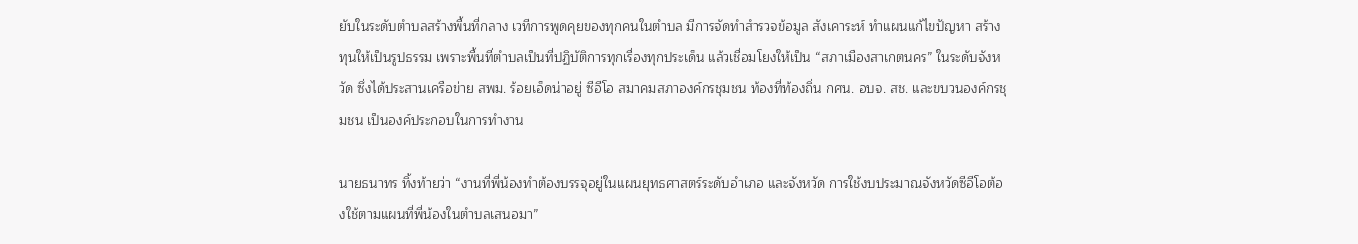ยับในระดับตำบลสร้างพื้นที่กลาง เวทีการพูดคุยของทุกคนในตำบล มีการจัดทำสำรวจข้อมูล สังเคาระห์ ทำแผนแก้ไขปัญหา สร้างทุนให้เป็นรูปธรรม เพราะพื้นที่ตำบลเป็นที่ปฏิบัติการทุกเรื่องทุกประเด็น แล้วเชื่อมโยงให้เป็น “สภาเมืองสาเกตนคร” ในระดับจังหวัด ซึ่งได้ประสานเครือข่าย สพม. ร้อยเอ็ดน่าอยู่ ซีอีโอ สมาคมสภาองค์กรชุมชน ท้องที่ท้องถิ่น กศน. อบจ. สช. และขบวนองค์กรชุมชน เป็นองค์ประกอบในการทำงาน

นายธนาทร ทิ้งท้ายว่า “งานที่พี่น้องทำต้องบรรจุอยู่ในแผนยุทธศาสตร์ระดับอำเภอ และจังหวัด การใช้งบประมาณจังหวัดซีอีโอต้องใช้ตามแผนที่พี่น้องในตำบลเสนอมา”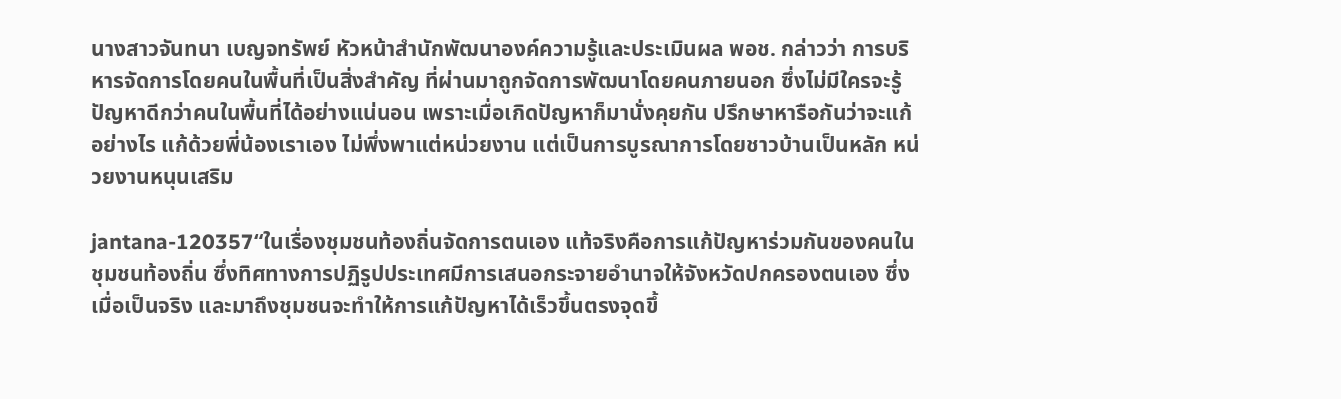นางสาวจันทนา เบญจทรัพย์ หัวหน้าสำนักพัฒนาองค์ความรู้และประเมินผล พอช. กล่าวว่า การบริหารจัดการโดยคนในพื้นที่เป็นสิ่งสำคัญ ที่ผ่านมาถูกจัดการพัฒนาโดยคนภายนอก ซึ่งไม่มีใครจะรู้ปัญหาดีกว่าคนในพื้นที่ได้อย่างแน่นอน เพราะเมื่อเกิดปัญหาก็มานั่งคุยกัน ปรึกษาหารือกันว่าจะแก้อย่างไร แก้ด้วยพี่น้องเราเอง ไม่พึ่งพาแต่หน่วยงาน แต่เป็นการบูรณาการโดยชาวบ้านเป็นหลัก หน่วยงานหนุนเสริม

jantana-120357“ในเรื่องชุมชนท้องถิ่นจัดการตนเอง แท้จริงคือการแก้ปัญหาร่วมกันของคนในชุมชนท้องถิ่น ซึ่งทิศทางการปฏิรูปประเทศมีการเสนอกระจายอำนาจให้จังหวัดปกครองตนเอง ซึ่งเมื่อเป็นจริง และมาถึงชุมชนจะทำให้การแก้ปัญหาได้เร็วขึ้นตรงจุดขึ้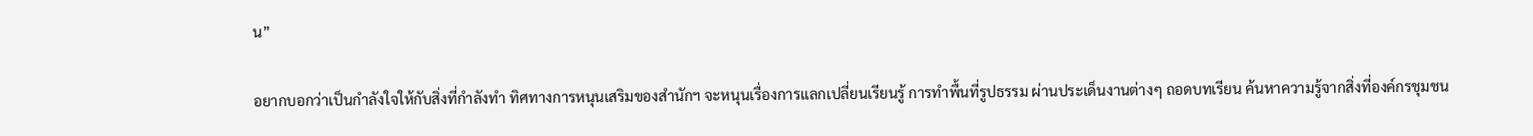น”

อยากบอกว่าเป็นกำลังใจให้กับสิ่งที่กำลังทำ ทิศทางการหนุนเสริมของสำนักฯ จะหนุนเรื่องการแลกเปลี่ยนเรียนรู้ การทำพื้นที่รูปธรรม ผ่านประเด็นงานต่างๆ ถอดบทเรียน ค้นหาความรู้จากสิ่งที่องค์กรชุมชน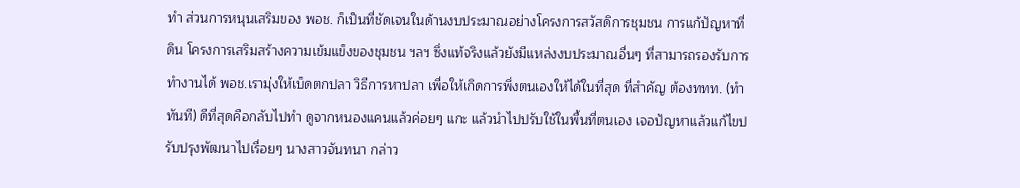ทำ ส่วนการหนุนเสริมของ พอช. ก็เป็นที่ชัดเจนในด้านงบประมาณอย่างโครงการสวัสดิการชุมชน การแก้ปัญหาที่ดิน โครงการเสริมสร้างความเข้มแข็งของชุมชน ฯลฯ ซึ่งแท้จริงแล้วยังมีแหล่งงบประมาณอื่นๆ ที่สามารถรองรับการทำงานได้ พอช.เรามุ่งให้เบ็ดตกปลา วิธีการหาปลา เพื่อให้เกิดการพึ่งตนเองให้ได้ในที่สุด ที่สำคัญ ต้องททท. (ทำทันที) ดีที่สุดคือกลับไปทำ ดูจากหนองแคนแล้วค่อยๆ แกะ แล้วนำไปปรับใช้ในพื้นที่ตนเอง เจอปัญหาแล้วแก้ไขปรับปรุงพัฒนาไปเรื่อยๆ นางสาวจันทนา กล่าว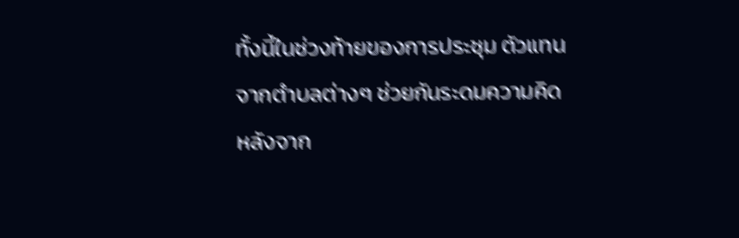ทั้งนี้ในช่วงท้ายของการประชุม ตัวแทนจากตำบลต่างๆ ช่วยกันระดมความคิดหลังจาก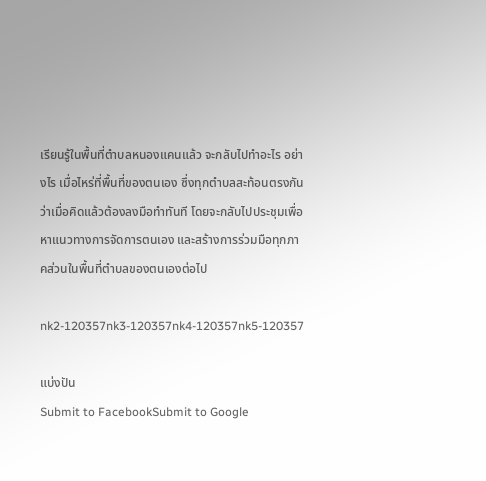เรียนรู้ในพื้นที่ตำบลหนองแคนแล้ว จะกลับไปทำอะไร อย่างไร เมื่อไหร่ที่พื้นที่ของตนเอง ซึ่งทุกตำบลสะท้อนตรงกันว่าเมื่อคิดแล้วต้องลงมือทำทันที โดยจะกลับไปประชุมเพื่อหาแนวทางการจัดการตนเอง และสร้างการร่วมมือทุกภาคส่วนในพื้นที่ตำบลของตนเองต่อไป

nk2-120357nk3-120357nk4-120357nk5-120357

แบ่งปัน
Submit to FacebookSubmit to Google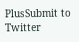PlusSubmit to Twitter